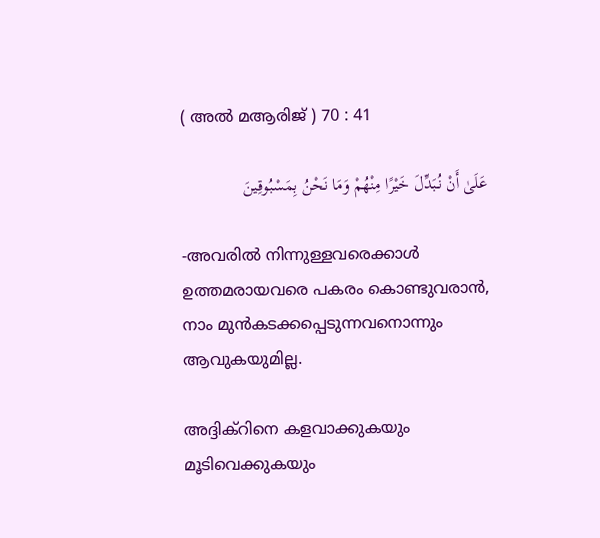( അല്‍ മആരിജ് ) 70 : 41

عَلَىٰ أَنْ نُبَدِّلَ خَيْرًا مِنْهُمْ وَمَا نَحْنُ بِمَسْبُوقِينَ

-അവരില്‍ നിന്നുള്ളവരെക്കാള്‍ ഉത്തമരായവരെ പകരം കൊണ്ടുവരാന്‍, നാം മുന്‍കടക്കപ്പെടുന്നവനൊന്നും ആവുകയുമില്ല.

അദ്ദിക്റിനെ കളവാക്കുകയും മൂടിവെക്കുകയും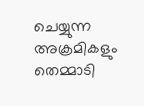ചെയ്യുന്ന അക്രമികളും തെമ്മാടി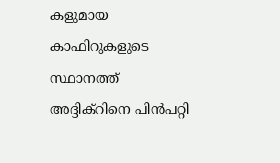കളുമായ കാഫിറുകളുടെ സ്ഥാനത്ത് അദ്ദിക്റിനെ പിന്‍പറ്റി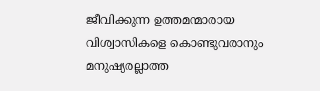ജീവിക്കുന്ന ഉത്തമന്മാരായ വിശ്വാസികളെ കൊണ്ടുവരാനും മനുഷ്യരല്ലാത്ത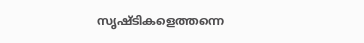സൃഷ്ടികളെത്തന്നെ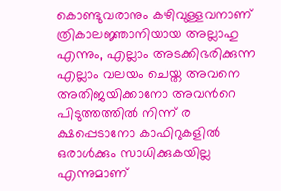കൊണ്ടുവരാനും കഴിവുള്ളവനാണ് ത്രികാലജ്ഞാനിയായ അല്ലാഹു എന്നും, എല്ലാം അടക്കിഭരിക്കുന്ന എല്ലാം വലയം ചെയ്ത അവനെ അതിജയിക്കാനോ അവന്‍റെ പിടുത്തത്തില്‍ നിന്ന് ര ക്ഷപ്പെടാനോ കാഫിറുകളില്‍ ഒരാള്‍ക്കും സാധിക്കുകയില്ല എന്നുമാണ്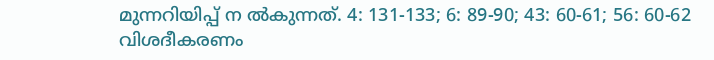മുന്നറിയിപ്പ് ന ല്‍കുന്നത്. 4: 131-133; 6: 89-90; 43: 60-61; 56: 60-62 വിശദീകരണം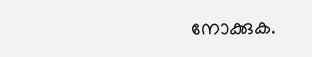നോക്കുക.